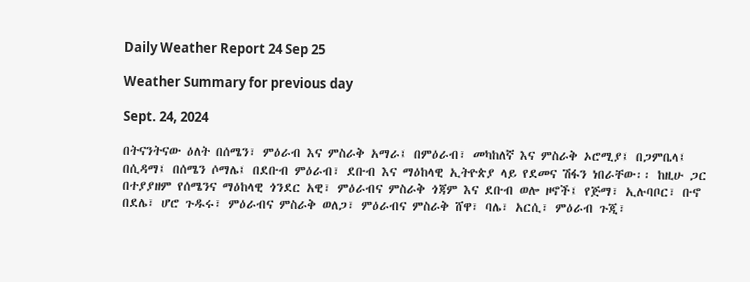Daily Weather Report 24 Sep 25

Weather Summary for previous day

Sept. 24, 2024

በትናንትናው ዕለት በሰሜን፣ ምዕራብ እና ምስራቅ አማራ፤ በምዕራብ፣ መካከለኛ እና ምስራቅ ኦሮሚያ፤ በጋምቤላ፤ በሲዳማ፤ በሰሜን ሶማሌ፤ በደቡብ ምዕራብ፣ ደቡብ እና ማዕከላዊ ኢትዮጵያ ላይ የደመና ሽፋን ነበራቸው፡፡ ከዚሁ ጋር በተያያዘም የሰሜንና ማዕከላዊ ጎንደር አዊ፣ ምዕራብና ምስራቅ ጎጃም እና ደቡብ ወሎ ዞኖች፤ የጅማ፣ ኢሉባቦር፣ ቡኖ በደሌ፣ ሆሮ ጉዱሩ፣ ምዕራብና ምስራቅ ወለጋ፣ ምዕራብና ምስራቅ ሸዋ፣ ባሌ፣ አርሲ፣ ምዕራብ ጉጂ፣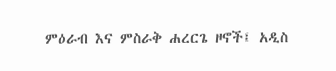ምዕራብ እና ምስራቅ ሐረርጌ ዞኖች፤ አዲስ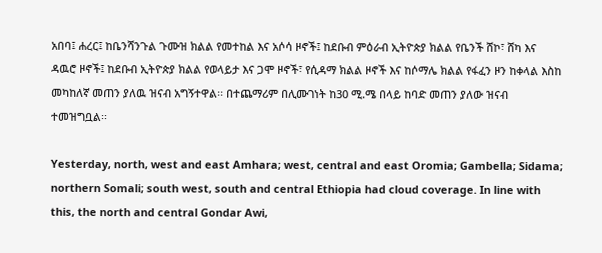አበባ፤ ሐረር፤ ከቤንሻንጉል ጉሙዝ ክልል የመተከል እና አሶሳ ዞኖች፤ ከደቡብ ምዕራብ ኢትዮጵያ ክልል የቤንች ሸኮ፣ ሸካ እና ዳዉሮ ዞኖች፤ ከደቡብ ኢትዮጵያ ክልል የወላይታ እና ጋሞ ዞኖች፣ የሲዳማ ክልል ዞኖች እና ከሶማሌ ክልል የፋፈን ዞን ከቀላል እስከ መካከለኛ መጠን ያለዉ ዝናብ አግኝተዋል፡፡ በተጨማሪም በሊሙገነት ከ30 ሚ.ሜ በላይ ከባድ መጠን ያለው ዝናብ ተመዝግቧል፡፡

Yesterday, north, west and east Amhara; west, central and east Oromia; Gambella; Sidama; northern Somali; south west, south and central Ethiopia had cloud coverage. In line with this, the north and central Gondar Awi,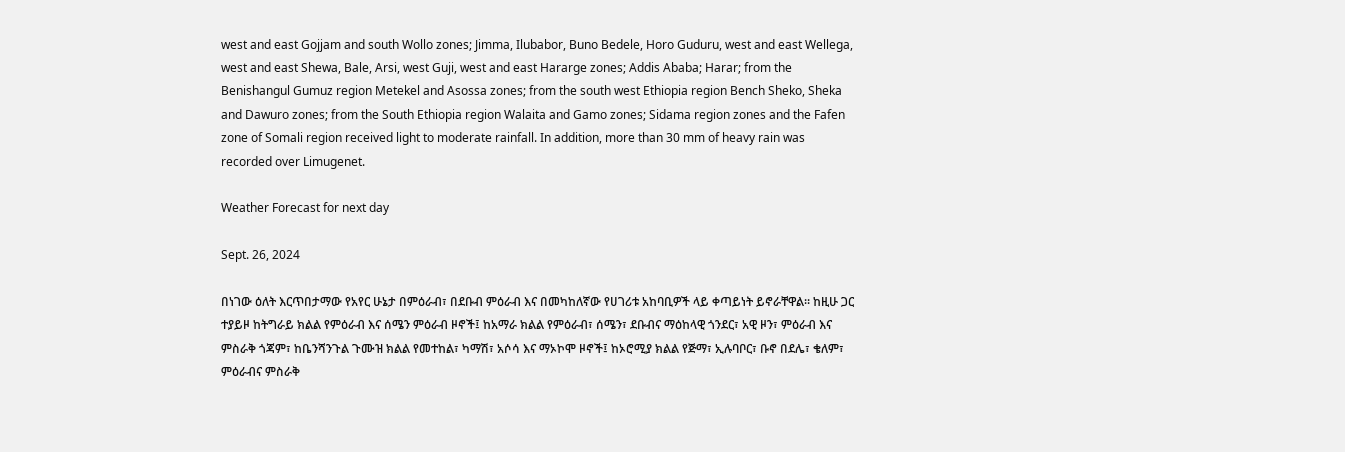west and east Gojjam and south Wollo zones; Jimma, Ilubabor, Buno Bedele, Horo Guduru, west and east Wellega, west and east Shewa, Bale, Arsi, west Guji, west and east Hararge zones; Addis Ababa; Harar; from the Benishangul Gumuz region Metekel and Asossa zones; from the south west Ethiopia region Bench Sheko, Sheka and Dawuro zones; from the South Ethiopia region Walaita and Gamo zones; Sidama region zones and the Fafen zone of Somali region received light to moderate rainfall. In addition, more than 30 mm of heavy rain was recorded over Limugenet.

Weather Forecast for next day

Sept. 26, 2024

በነገው ዕለት እርጥበታማው የአየር ሁኔታ በምዕራብ፣ በደቡብ ምዕራብ እና በመካከለኛው የሀገሪቱ አከባቢዎች ላይ ቀጣይነት ይኖራቸዋል፡፡ ከዚሁ ጋር ተያይዞ ከትግራይ ክልል የምዕራብ እና ሰሜን ምዕራብ ዞኖች፤ ከአማራ ክልል የምዕራብ፣ ሰሜን፣ ደቡብና ማዕከላዊ ጎንደር፣ አዊ ዞን፣ ምዕራብ እና ምስራቅ ጎጃም፣ ከቤንሻንጉል ጉሙዝ ክልል የመተከል፣ ካማሽ፣ አሶሳ እና ማኦኮሞ ዞኖች፤ ከኦሮሚያ ክልል የጅማ፣ ኢሉባቦር፣ ቡኖ በደሌ፣ ቄለም፣ ምዕራብና ምስራቅ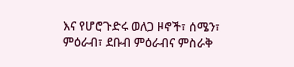እና የሆሮጉድሩ ወለጋ ዞኖች፣ ሰሜን፣ ምዕራብ፣ ደቡብ ምዕራብና ምስራቅ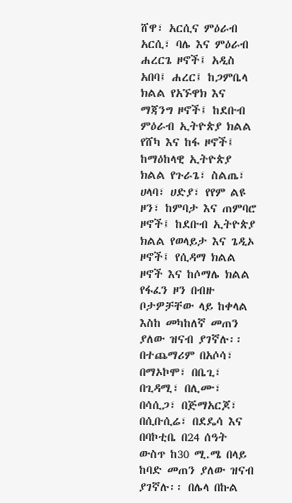ሸዋ፣ አርሲና ምዕራብ አርሲ፣ ባሌ እና ምዕራብ ሐረርጌ ዞኖች፤ አዲስ አበባ፤ ሐረር፤ ከጋምቤላ ክልል የአኙዋክ እና ማጃንግ ዞኖች፤ ከደቡብ ምዕራብ ኢትዮጵያ ክልል የሸካ እና ከፋ ዞኖች፤ ከማዕከላዊ ኢትዮጵያ ክልል የጉራጌ፣ ስልጤ፣ ሀላባ፣ ሀድያ፣ የየም ልዩ ዞን፣ ከምባታ እና ጠምባሮ ዞኖች፤ ከደቡብ ኢትዮጵያ ክልል የወላይታ እና ጌዲኦ ዞኖች፤ የሲዳማ ክልል ዞኖች እና ከሶማሌ ክልል የፋፈን ዞን በብዙ ቦታዎቻቸው ላይ ከቀላል እስከ መካከለኛ መጠን ያለው ዝናብ ያገኛሉ፡፡ በተጨማሪም በአሶሳ፣ በማኦኮሞ፣ በቤጊ፣ በጊዳሚ፣ በሊሙ፣ በሳሲጋ፣ በጅማአርጆ፣ በሲቡሲሬ፣ በደዴሳ እና በባኮቲቤ በ24 ሰዓት ውስጥ ከ30 ሚ.ሜ በላይ ከባድ መጠን ያለው ዝናብ ያገኛሉ፡፡ በሌላ በኩል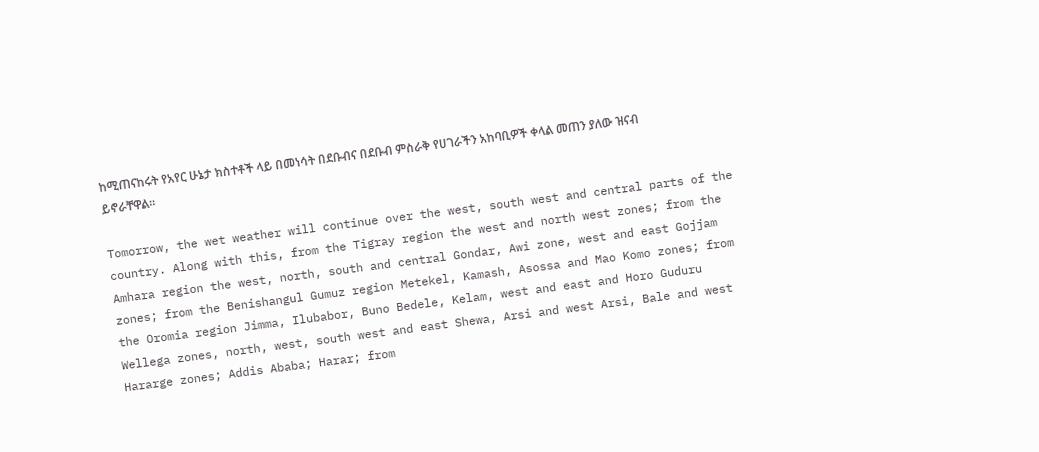ከሚጠናከሩት የአየር ሁኔታ ክስተቶች ላይ በመነሳት በደቡብና በደቡብ ምስራቅ የሀገራችን አከባቢዎች ቀላል መጠን ያለው ዝናብ ይኖራቸዋል፡፡

Tomorrow, the wet weather will continue over the west, south west and central parts of the country. Along with this, from the Tigray region the west and north west zones; from the Amhara region the west, north, south and central Gondar, Awi zone, west and east Gojjam zones; from the Benishangul Gumuz region Metekel, Kamash, Asossa and Mao Komo zones; from the Oromia region Jimma, Ilubabor, Buno Bedele, Kelam, west and east and Horo Guduru Wellega zones, north, west, south west and east Shewa, Arsi and west Arsi, Bale and west Hararge zones; Addis Ababa; Harar; from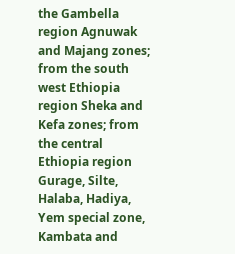the Gambella region Agnuwak and Majang zones; from the south west Ethiopia region Sheka and Kefa zones; from the central Ethiopia region Gurage, Silte, Halaba, Hadiya, Yem special zone, Kambata and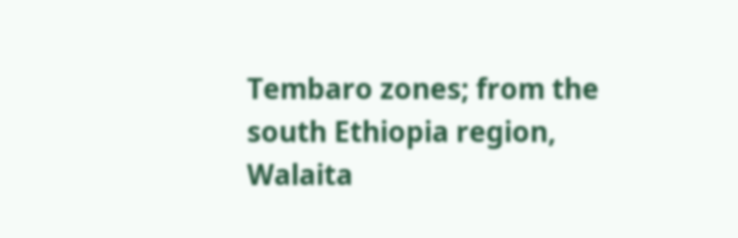Tembaro zones; from the south Ethiopia region, Walaita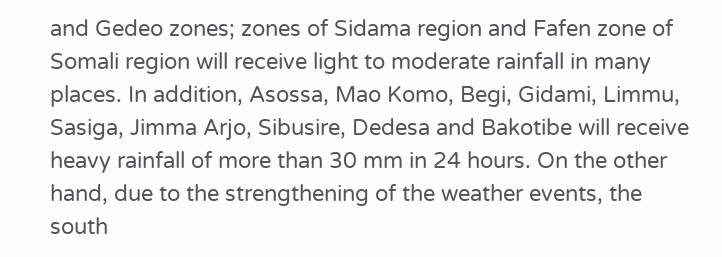and Gedeo zones; zones of Sidama region and Fafen zone of Somali region will receive light to moderate rainfall in many places. In addition, Asossa, Mao Komo, Begi, Gidami, Limmu, Sasiga, Jimma Arjo, Sibusire, Dedesa and Bakotibe will receive heavy rainfall of more than 30 mm in 24 hours. On the other hand, due to the strengthening of the weather events, the south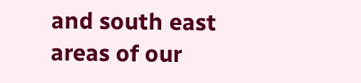and south east areas of our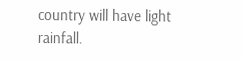country will have light rainfall.